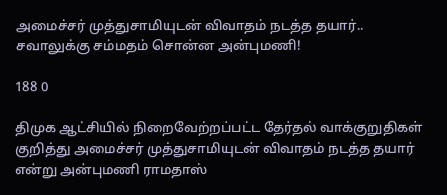அமைச்சர் முத்துசாமியுடன் விவாதம் நடத்த தயார்.. சவாலுக்கு சம்மதம் சொன்ன அன்புமணி!

188 0

திமுக ஆட்சியில் நிறைவேற்றப்பட்ட தேர்தல் வாக்குறுதிகள் குறித்து அமைச்சர் முத்துசாமியுடன் விவாதம் நடத்த தயார் என்று அன்புமணி ராமதாஸ்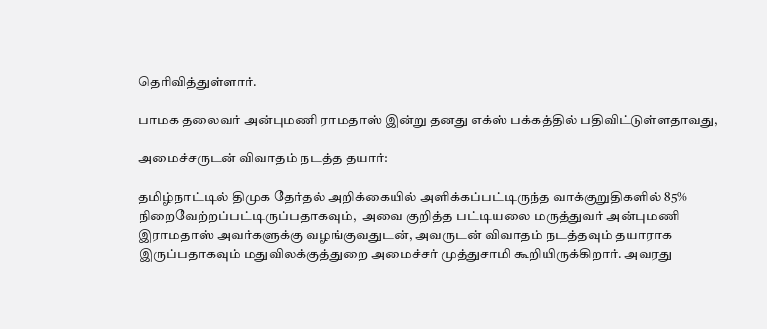தெரிவித்துள்ளார்.

பாமக தலைவர் அன்புமணி ராமதாஸ் இன்று தனது எக்ஸ் பக்கத்தில் பதிவிட்டுள்ளதாவது,

அமைச்சருடன் விவாதம் நடத்த தயார்:

தமிழ்நாட்டில் திமுக தேர்தல் அறிக்கையில் அளிக்கப்பட்டிருந்த வாக்குறுதிகளில் 85% நிறைவேற்றப்பட்டிருப்பதாகவும்,  அவை குறித்த பட்டியலை மருத்துவர் அன்புமணி இராமதாஸ் அவர்களுக்கு வழங்குவதுடன், அவருடன் விவாதம் நடத்தவும் தயாராக இருப்பதாகவும் மதுவிலக்குத்துறை அமைச்சர் முத்துசாமி கூறியிருக்கிறார். அவரது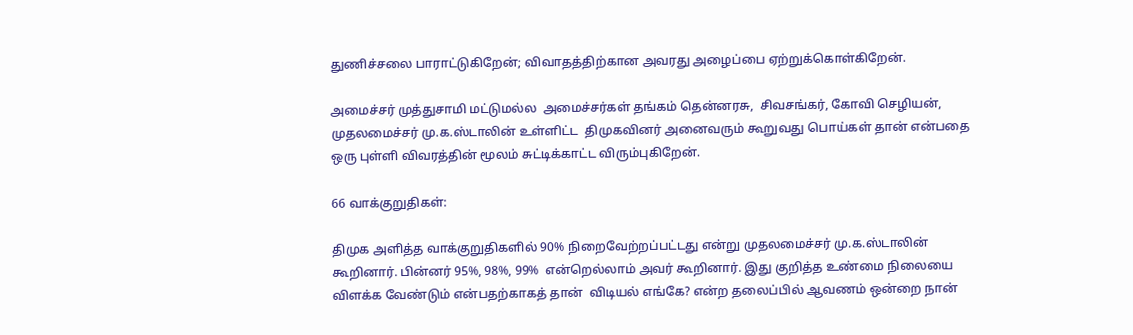துணிச்சலை பாராட்டுகிறேன்; விவாதத்திற்கான அவரது அழைப்பை ஏற்றுக்கொள்கிறேன்.

அமைச்சர் முத்துசாமி மட்டுமல்ல  அமைச்சர்கள் தங்கம் தென்னரசு,  சிவசங்கர், கோவி செழியன்,  முதலமைச்சர் மு.க.ஸ்டாலின் உள்ளிட்ட  திமுகவினர் அனைவரும் கூறுவது பொய்கள் தான் என்பதை ஒரு புள்ளி விவரத்தின் மூலம் சுட்டிக்காட்ட விரும்புகிறேன்.

66 வாக்குறுதிகள்:

திமுக அளித்த வாக்குறுதிகளில் 90% நிறைவேற்றப்பட்டது என்று முதலமைச்சர் மு.க.ஸ்டாலின் கூறினார். பின்னர் 95%, 98%, 99%  என்றெல்லாம் அவர் கூறினார். இது குறித்த உண்மை நிலையை விளக்க வேண்டும் என்பதற்காகத் தான்  விடியல் எங்கே? என்ற தலைப்பில் ஆவணம் ஒன்றை நான்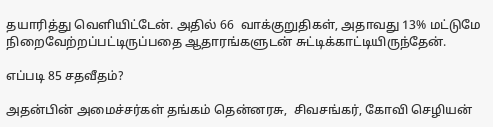தயாரித்து வெளியிட்டேன். அதில் 66  வாக்குறுதிகள், அதாவது 13% மட்டுமே நிறைவேற்றப்பட்டிருப்பதை ஆதாரங்களுடன் சுட்டிக்காட்டியிருந்தேன்.

எப்படி 85 சதவீதம்?

அதன்பின் அமைச்சர்கள் தங்கம் தென்னரசு,  சிவசங்கர், கோவி செழியன்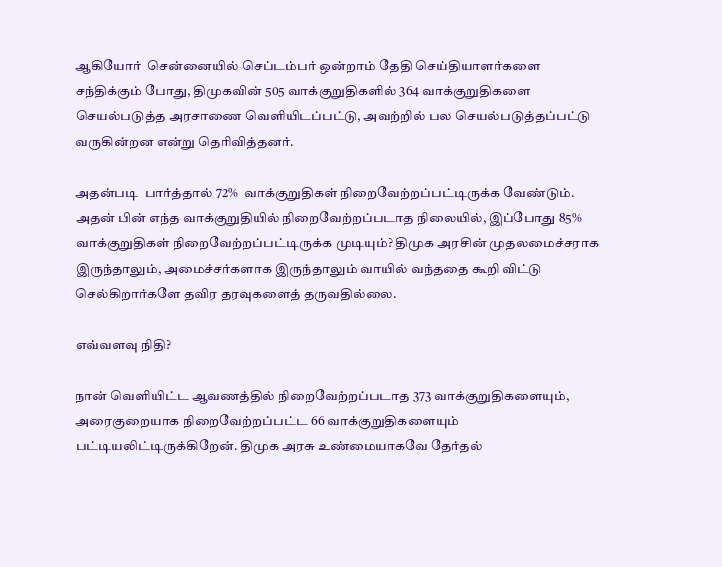ஆகியோர்  சென்னையில் செப்டம்பர் ஒன்றாம் தேதி செய்தியாளர்களை சந்திக்கும் போது, திமுகவின் 505 வாக்குறுதிகளில் 364 வாக்குறுதிகளை செயல்படுத்த அரசாணை வெளியிடப்பட்டு, அவற்றில் பல செயல்படுத்தப்பட்டு வருகின்றன என்று தெரிவித்தனர்.

அதன்படி  பார்த்தால் 72%  வாக்குறுதிகள் நிறைவேற்றப்பட்டிருக்க வேண்டும். அதன் பின் எந்த வாக்குறுதியில் நிறைவேற்றப்படாத நிலையில், இப்போது 85% வாக்குறுதிகள் நிறைவேற்றப்பட்டிருக்க முடியும்? திமுக அரசின் முதலமைச்சராக இருந்தாலும், அமைச்சர்களாக இருந்தாலும் வாயில் வந்ததை கூறி விட்டு செல்கிறார்களே தவிர தரவுகளைத் தருவதில்லை.

எவ்வளவு நிதி?

நான் வெளியிட்ட ஆவணத்தில் நிறைவேற்றப்படாத 373 வாக்குறுதிகளையும், அரைகுறையாக நிறைவேற்றப்பட்ட 66 வாக்குறுதிகளையும் பட்டியலிட்டிருக்கிறேன். திமுக அரசு உண்மையாகவே தேர்தல்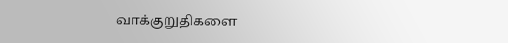வாக்குறுதிகளை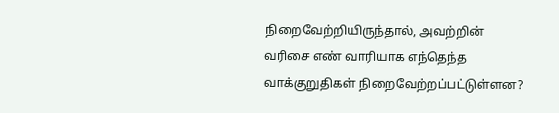நிறைவேற்றியிருந்தால், அவற்றின் வரிசை எண் வாரியாக எந்தெந்த வாக்குறுதிகள் நிறைவேற்றப்பட்டுள்ளன?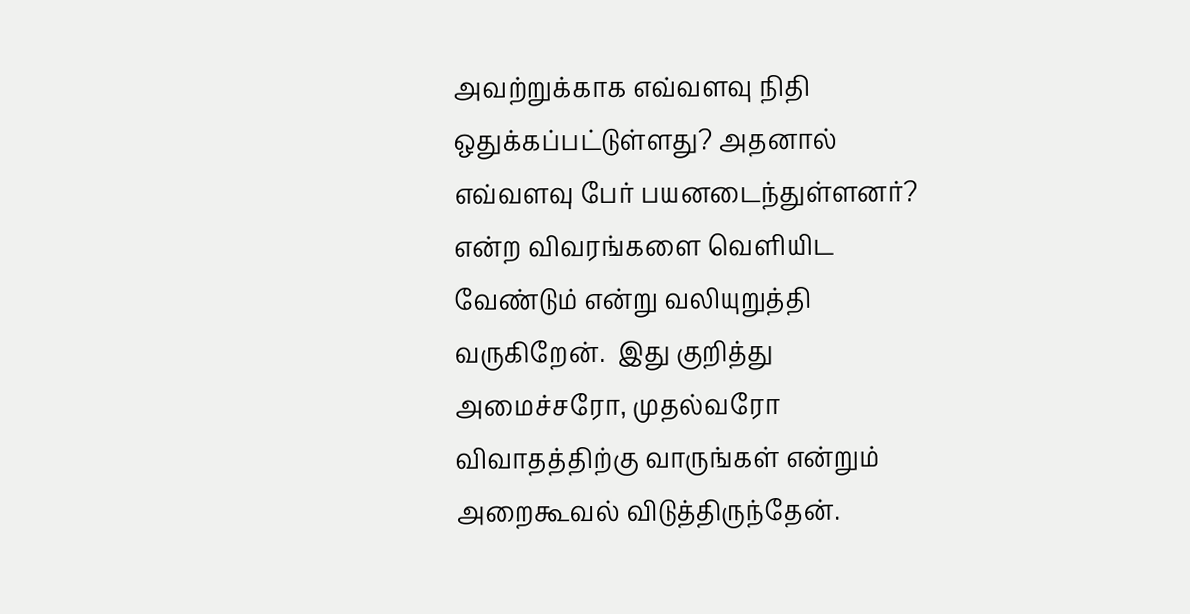அவற்றுக்காக எவ்வளவு நிதி ஒதுக்கப்பட்டுள்ளது? அதனால்   எவ்வளவு பேர் பயனடைந்துள்ளனர்? என்ற விவரங்களை வெளியிட வேண்டும் என்று வலியுறுத்தி வருகிறேன்.  இது குறித்து அமைச்சரோ, முதல்வரோ விவாதத்திற்கு வாருங்கள் என்றும் அறைகூவல் விடுத்திருந்தேன்.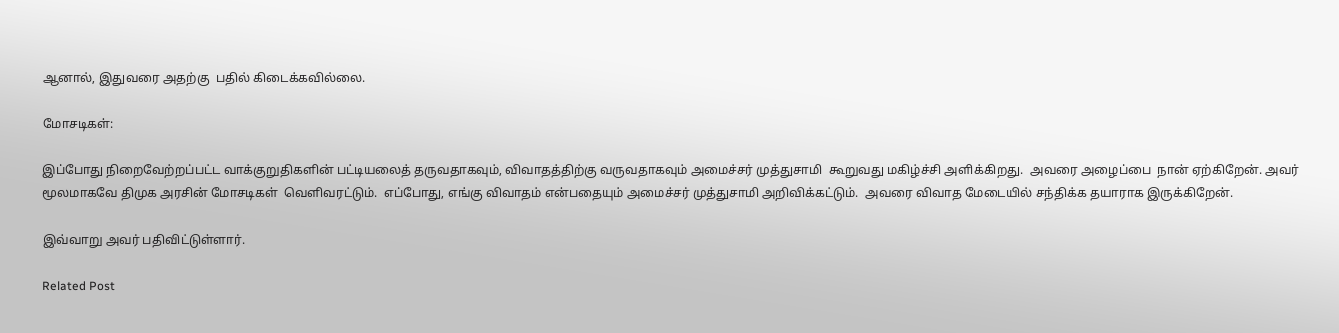ஆனால், இதுவரை அதற்கு  பதில் கிடைக்கவில்லை.

மோசடிகள்:

இப்போது நிறைவேற்றப்பட்ட வாக்குறுதிகளின் பட்டியலைத் தருவதாகவும், விவாதத்திற்கு வருவதாகவும் அமைச்சர் முத்துசாமி  கூறுவது மகிழ்ச்சி அளிக்கிறது.  அவரை அழைப்பை  நான் ஏற்கிறேன். அவர் மூலமாகவே திமுக அரசின் மோசடிகள்  வெளிவரட்டும்.  எப்போது, எங்கு விவாதம் என்பதையும் அமைச்சர் முத்துசாமி அறிவிக்கட்டும்.  அவரை விவாத மேடையில் சந்திக்க தயாராக இருக்கிறேன்.

இவ்வாறு அவர் பதிவிட்டுள்ளார்.

Related Post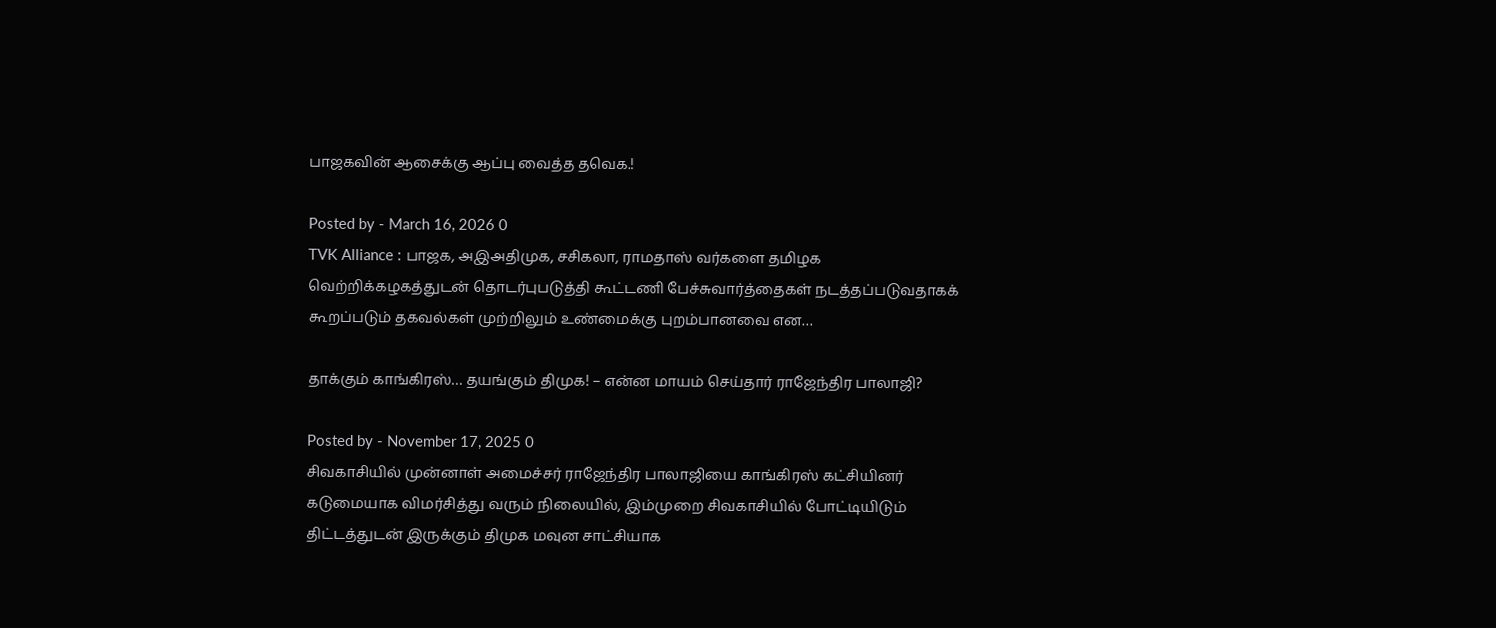பாஜகவின் ஆசைக்கு ஆப்பு வைத்த தவெக.!

Posted by - March 16, 2026 0
TVK Alliance : பாஜக, அஇஅதிமுக, சசிகலா, ராமதாஸ் வர்களை தமிழக வெற்றிக்கழகத்துடன் தொடர்புபடுத்தி கூட்டணி பேச்சுவார்த்தைகள் நடத்தப்படுவதாகக் கூறப்படும் தகவல்கள் முற்றிலும் உண்மைக்கு புறம்பானவை என…

தாக்கும் காங்கிரஸ்… தயங்கும் திமுக! – என்ன மாயம் செய்தார் ராஜேந்திர பாலாஜி?

Posted by - November 17, 2025 0
சிவகாசியில் முன்னாள் அமைச்சர் ராஜேந்திர பாலாஜியை காங்கிரஸ் கட்சியினர் கடுமையாக விமர்சித்து வரும் நிலையில், இம்முறை சிவகாசியில் போட்டியிடும் திட்டத்துடன் இருக்கும் திமுக மவுன சாட்சியாக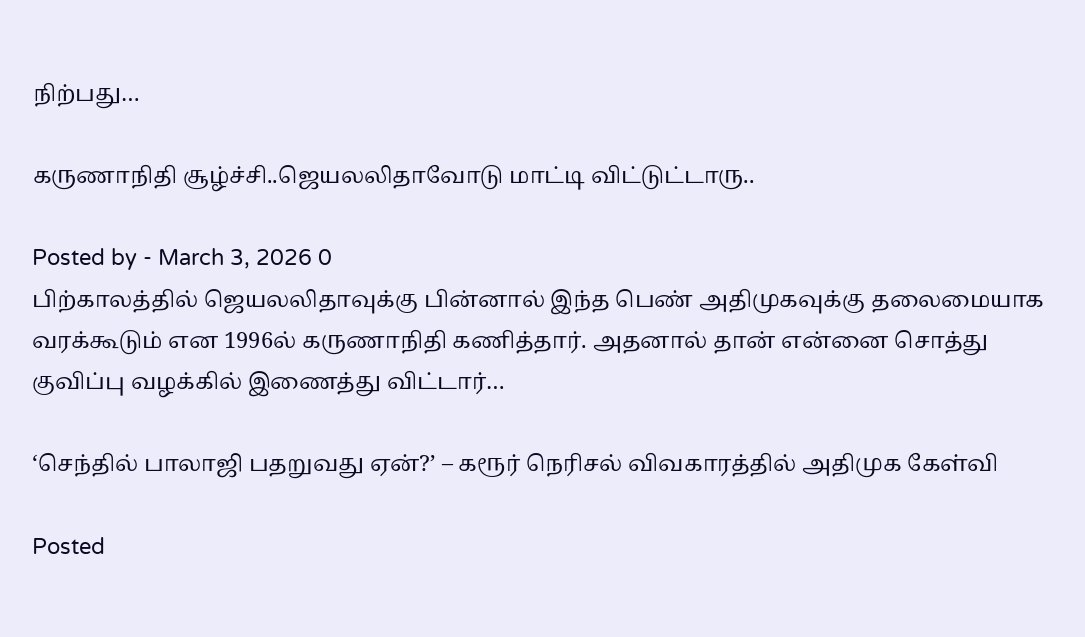நிற்பது…

கருணாநிதி சூழ்ச்சி..ஜெயலலிதாவோடு மாட்டி விட்டுட்டாரு..

Posted by - March 3, 2026 0
பிற்காலத்தில் ஜெயலலிதாவுக்கு பின்னால் இந்த பெண் அதிமுகவுக்கு தலைமையாக வரக்கூடும் என 1996ல் கருணாநிதி கணித்தார். அதனால் தான் என்னை சொத்து குவிப்பு வழக்கில் இணைத்து விட்டார்…

‘செந்தில் பாலாஜி பதறுவது ஏன்?’ – கரூர் நெரிசல் விவகாரத்தில் அதிமுக கேள்வி

Posted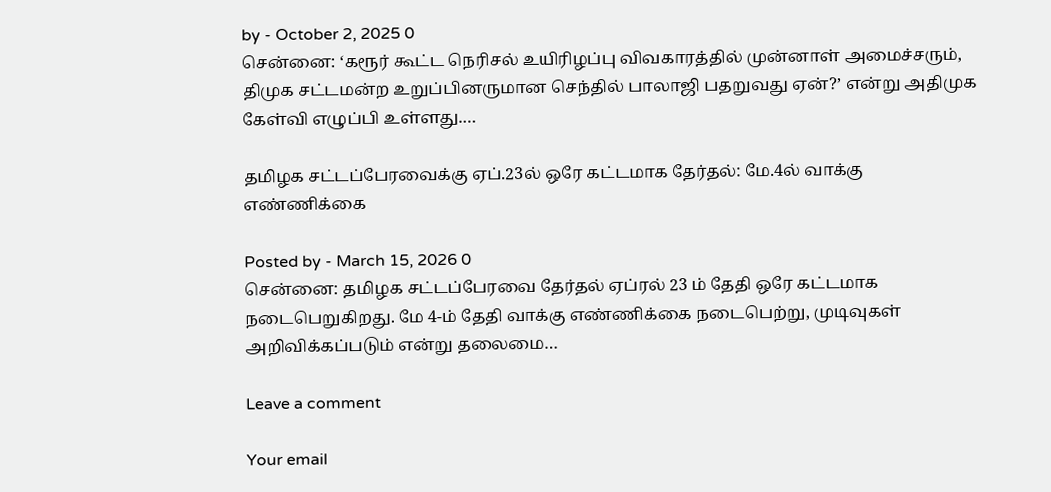by - October 2, 2025 0
சென்னை: ‘கரூர் கூட்ட நெரிசல் உயிரிழப்பு விவகாரத்தில் முன்னாள் அமைச்சரும், திமுக சட்டமன்ற உறுப்பினருமான செந்தில் பாலாஜி பதறுவது ஏன்?’ என்று அதிமுக கேள்வி எழுப்பி உள்ளது.…

தமிழக சட்டப்பேரவைக்கு ஏப்.23ல் ஒரே கட்டமாக தேர்தல்: மே.4ல் வாக்கு எண்ணிக்கை

Posted by - March 15, 2026 0
சென்னை: தமிழக சட்டப்பேரவை தேர்தல் ஏப்ரல் 23 ம் தேதி ஒரே கட்டமாக நடைபெறுகிறது. மே 4-ம் தேதி வாக்கு எண்ணிக்கை நடைபெற்று, முடிவுகள் அறிவிக்கப்படும் என்று தலைமை…

Leave a comment

Your email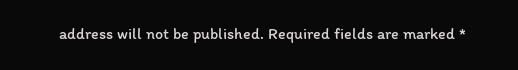address will not be published. Required fields are marked *